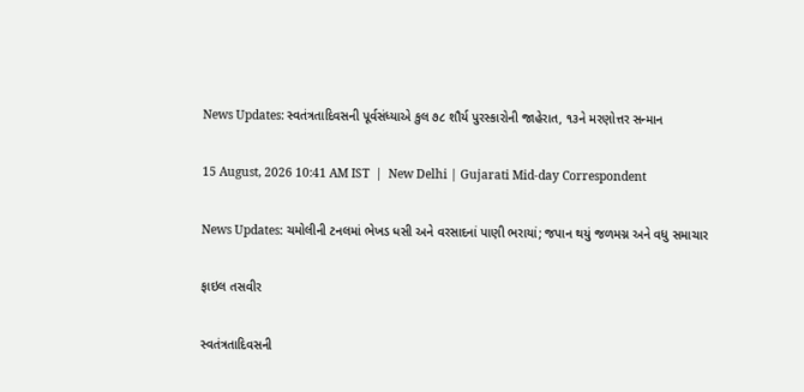News Updates: સ્વતંત્રતાદિવસની પૂર્વસંધ્યાએ કુલ ૭૮ શૌર્ય પુરસ્કારોની જાહેરાત, ૧૩ને મરણોત્તર સન્માન

15 August, 2026 10:41 AM IST  |  New Delhi | Gujarati Mid-day Correspondent

News Updates: ચમોલીની ટનલમાં ભેખડ ધસી અને વરસાદનાં પાણી ભરાયાં; જપાન થયું જળમગ્ન અને વધુ સમાચાર

ફાઇલ તસવીર

સ્વતંત્રતાદિવસની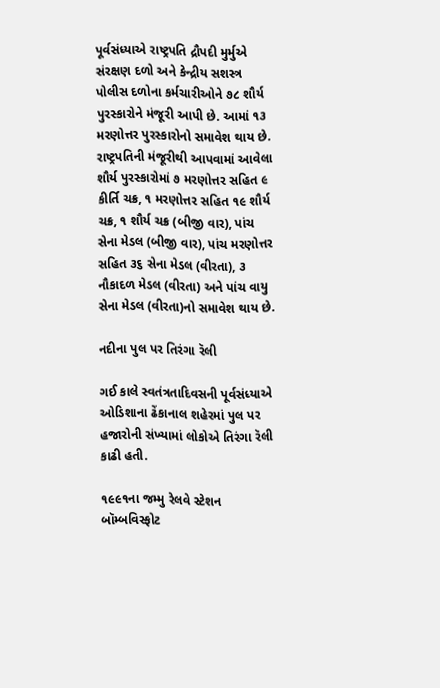પૂર્વસંધ્યાએ રાષ્ટ્રપતિ દ્રૌપદી મુર્મુએ સંરક્ષણ દળો અને કેન્દ્રીય સશસ્ત્ર પોલીસ દળોના કર્મચારીઓને ૭૮ શૌર્ય પુરસ્કારોને મંજૂરી આપી છે. આમાં ૧૩ મરણોત્તર પુરસ્કારોનો સમાવેશ થાય છે. રાષ્ટ્રપતિની મંજૂરીથી આપવામાં આવેલા શૌર્ય પુરસ્કારોમાં ૭ મરણોત્તર સહિત ૯ કીર્તિ ચક્ર, ૧ મરણોત્તર સહિત ૧૯ શૌર્ય ચક્ર, ૧ શૌર્ય ચક્ર (બીજી વાર), પાંચ સેના મેડલ (બીજી વાર), પાંચ મરણોત્તર સહિત ૩૬ સેના મેડલ (વીરતા), ૩ નૌકાદળ મેડલ (વીરતા) અને પાંચ વાયુ સેના મેડલ (વીરતા)નો સમાવેશ થાય છે.

નદીના પુલ પર તિરંગા રૅલી

ગઈ કાલે સ્વતંત્રતાદિવસની પૂર્વસંધ્યાએ ઓડિશાના ઢેંકાનાલ શહેરમાં પુલ પર હજારોની સંખ્યામાં લોકોએ તિરંગા રૅલી કાઢી હતી.

૧૯૯૧ના જમ્મુ રેલવે સ્ટેશન બૉમ્બવિસ્ફોટ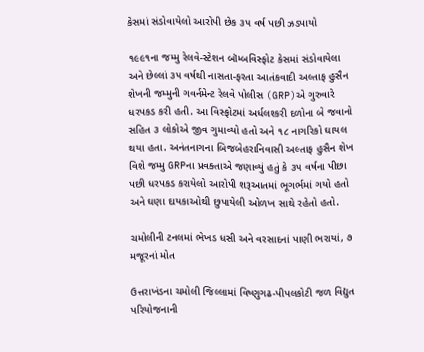કેસમાં સંડોવાયેલો આરોપી છેક ૩૫ વર્ષ પછી ઝડપાયો

૧૯૯૧ના જમ્મુ રેલવે-સ્ટેશન બૉમ્બવિસ્ફોટ કેસમાં સંડોવાયેલા અને છેલ્લાં ૩૫ વર્ષથી નાસતા-ફરતા આતંકવાદી અલ્તાફ હુસૈન શેખની જમ્મુની ગવર્નમેન્ટ રેલવે પોલીસ (GRP)એ ગુરુવારે ધરપકડ કરી હતી. આ વિસ્ફોટમાં અર્ધલશ્કરી દળોના બે જવાનો સહિત ૩ લોકોએ જીવ ગુમાવ્યો હતો અને ૧૮ નાગરિકો ઘાયલ થયા હતા. અનંતનાગના બિજબેહરાનિવાસી અલ્તાફ હુસૈન શેખ વિશે જમ્મુ GRPના પ્રવક્તાએ જણાવ્યું હતું કે ૩૫ વર્ષના પીછા પછી ધરપકડ કરાયેલો આરોપી શરૂઆતમાં ભૂગર્ભમાં ગયો હતો અને ઘણા દાયકાઓથી છુપાયેલી ઓળખ સાથે રહેતો હતો.

ચમોલીની ટનલમાં ભેખડ ધસી અને વરસાદનાં પાણી ભરાયાં, ૭ મજૂરનાં મોત

ઉત્તરાખંડના ચમોલી જિલ્લામાં વિષ્ણુગઢ-પીપલકોટી જળ વિદ્યુત પરિયોજનાની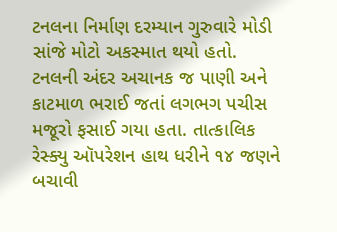ટનલના નિર્માણ દરમ્યાન ગુરુવારે મોડી સાંજે મોટો અકસ્માત થયો હતો. ટનલની અંદર અચાનક જ પાણી અને કાટમાળ ભરાઈ જતાં લગભગ પચીસ મજૂરો ફસાઈ ગયા હતા. તાત્કાલિક રેસ્ક્યુ ઑપરેશન હાથ ધરીને ૧૪ જણને બચાવી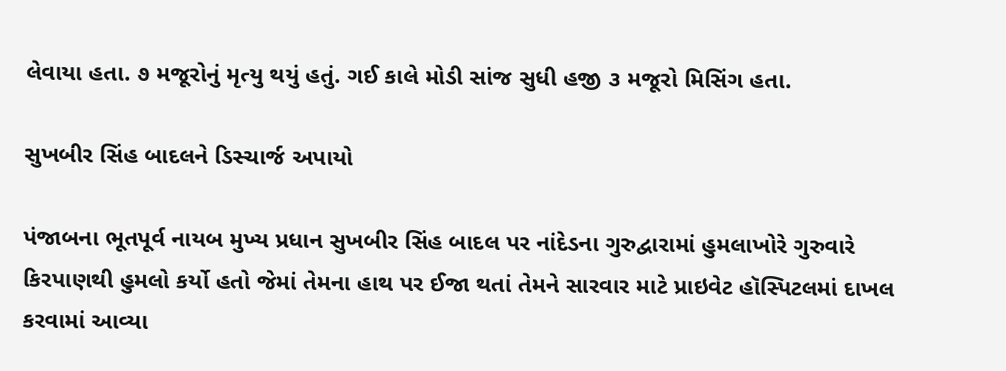લેવાયા હતા. ૭ મજૂરોનું મૃત્યુ થયું હતું. ગઈ કાલે મોડી સાંજ સુધી હજી ૩ મજૂરો મિસિંગ હતા.

સુખબીર સિંહ બાદલને ડિસ્ચાર્જ અપાયો

પંજાબના ભૂતપૂર્વ નાયબ મુખ્ય પ્રધાન સુખબીર સિંહ બાદલ પર નાંદેડના ગુરુદ્વારામાં હુમલાખોરે ગુરુવારે કિરપાણથી હુમલો કર્યો હતો જેમાં તેમના હાથ પર ઈજા થતાં તેમને સારવાર માટે પ્રાઇવેટ હૉસ્પિટલમાં દાખલ કરવામાં આવ્યા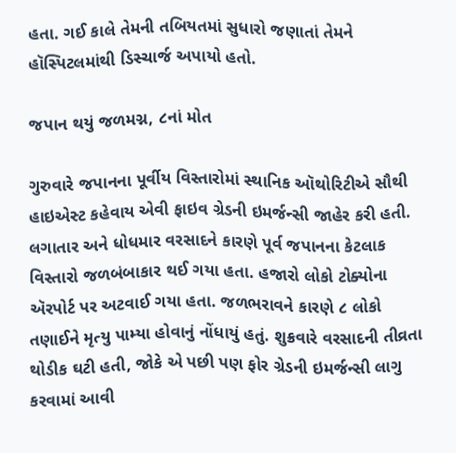હતા. ગઈ કાલે તેમની તબિયતમાં સુધારો જણાતાં તેમને હૉસ્પિટલમાંથી ડિસ્ચાર્જ અપાયો હતો.

જપાન થયું જળમગ્ન, ૮નાં મોત

ગુરુવારે જપાનના પૂર્વીય વિસ્તારોમાં સ્થાનિક ઑથોરિટીએ સૌથી હાઇએસ્ટ કહેવાય એવી ફાઇવ ગ્રેડની ઇમર્જન્સી જાહેર કરી હતી. લગાતાર અને ધોધમાર વરસાદને કારણે પૂર્વ જપાનના કેટલાક વિસ્તારો જળબંબાકાર થઈ ગયા હતા. હજારો લોકો ટોક્યોના ઍરપોર્ટ પર અટવાઈ ગયા હતા. જળભરાવને કારણે ૮ લોકો તણાઈને મૃત્યુ પામ્યા હોવાનું નોંધાયું હતું. શુક્રવારે વરસાદની તીવ્રતા થોડીક ઘટી હતી, જોકે એ પછી પણ ફોર ગ્રેડની ઇમર્જન્સી લાગુ કરવામાં આવી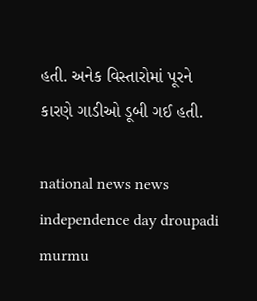હતી. અનેક વિસ્તારોમાં પૂરને કારણે ગાડીઓ ડૂબી ગઈ હતી.

national news news independence day droupadi murmu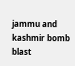jammu and kashmir bomb blast